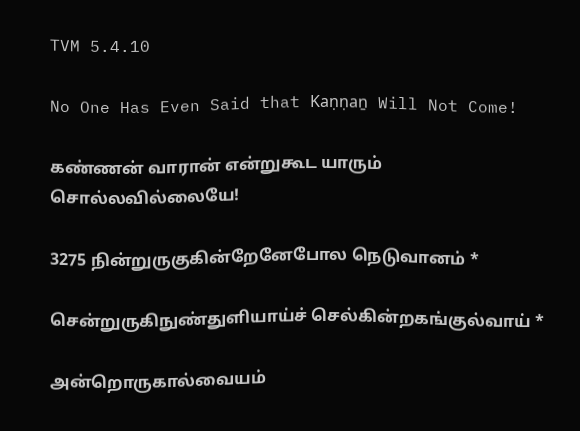TVM 5.4.10

No One Has Even Said that Kaṇṇaṉ Will Not Come!

கண்ணன் வாரான் என்றுகூட யாரும் சொல்லவில்லையே!

3275 நின்றுருகுகின்றேனேபோல நெடுவானம் *

சென்றுருகிநுண்துளியாய்ச் செல்கின்றகங்குல்வாய் *

அன்றொருகால்வையம்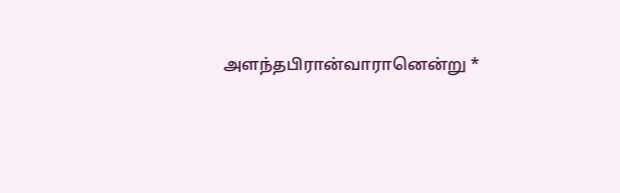அளந்தபிரான்வாரானென்று *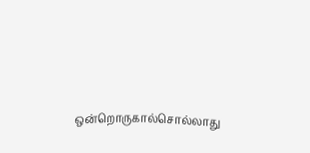ஒன்றொருகால்சொல்லாது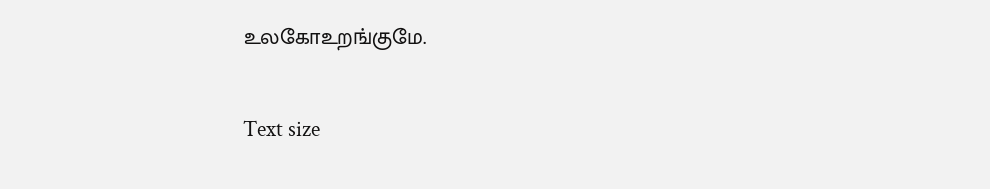உலகோஉறங்குமே.

Text size